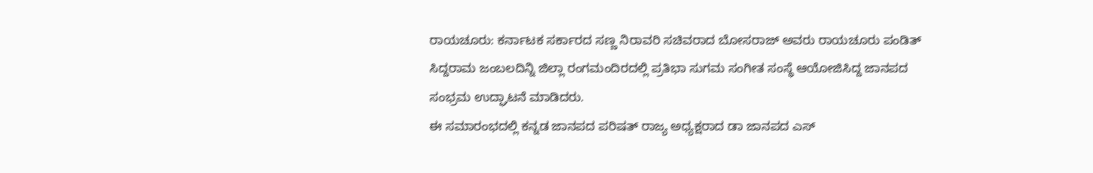ರಾಯಚೂರು: ಕರ್ನಾಟಕ ಸರ್ಕಾರದ ಸಣ್ಣ ನಿರಾವರಿ ಸಚಿವರಾದ ಬೋಸರಾಜ್ ಅವರು ರಾಯಚೂರು ಪಂಡಿತ್ ಸಿದ್ದರಾಮ ಜಂಬಲದಿನ್ನಿ ಜಿಲ್ಲಾ ರಂಗಮಂದಿರದಲ್ಲಿ ಪ್ರತಿಭಾ ಸುಗಮ ಸಂಗೀತ ಸಂಸ್ಥೆ ಆಯೋಜಿಸಿದ್ದ ಜಾನಪದ ಸಂಭ್ರಮ ಉದ್ಘಾಟನೆ ಮಾಡಿದರು.
ಈ ಸಮಾರಂಭದಲ್ಲಿ ಕನ್ನಡ ಜಾನಪದ ಪರಿಷತ್ ರಾಜ್ಯ ಅಧ್ಯಕ್ಷರಾದ ಡಾ ಜಾನಪದ ಎಸ್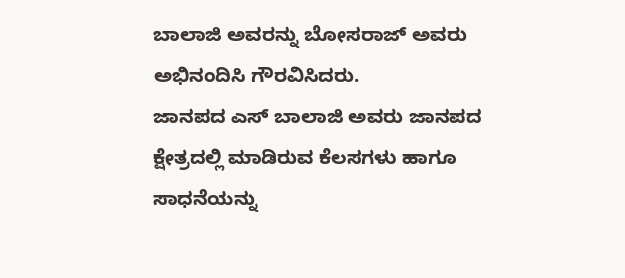ಬಾಲಾಜಿ ಅವರನ್ನು ಬೋಸರಾಜ್ ಅವರು ಅಭಿನಂದಿಸಿ ಗೌರವಿಸಿದರು.
ಜಾನಪದ ಎಸ್ ಬಾಲಾಜಿ ಅವರು ಜಾನಪದ ಕ್ಷೇತ್ರದಲ್ಲಿ ಮಾಡಿರುವ ಕೆಲಸಗಳು ಹಾಗೂ ಸಾಧನೆಯನ್ನು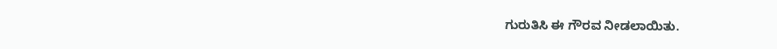ಗುರುತಿಸಿ ಈ ಗೌರವ ನೀಡಲಾಯಿತು.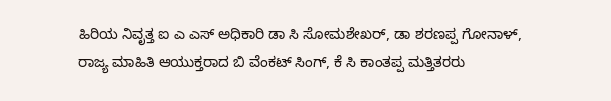ಹಿರಿಯ ನಿವೃತ್ತ ಐ ಎ ಎಸ್ ಅಧಿಕಾರಿ ಡಾ ಸಿ ಸೋಮಶೇಖರ್, ಡಾ ಶರಣಪ್ಪ ಗೋನಾಳ್, ರಾಜ್ಯ ಮಾಹಿತಿ ಆಯುಕ್ತರಾದ ಬಿ ವೆಂಕಟ್ ಸಿಂಗ್, ಕೆ ಸಿ ಕಾಂತಪ್ಪ ಮತ್ತಿತರರು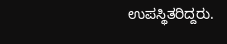ಉಪಸ್ಥಿತರಿದ್ದರು.